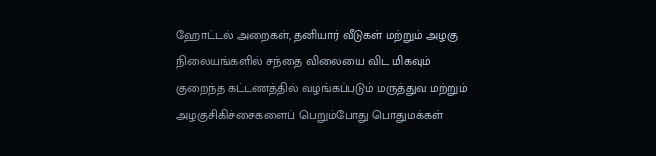ஹோட்டல் அறைகள், தனியார் வீடுகள் மற்றும் அழகு நிலையங்களில் சந்தை விலையை விட மிகவும் குறைந்த கட்டணத்தில் வழங்கப்படும் மருத்துவ மற்றும் அழகுசிகிச்சைகளைப் பெறும்போது பொதுமக்கள்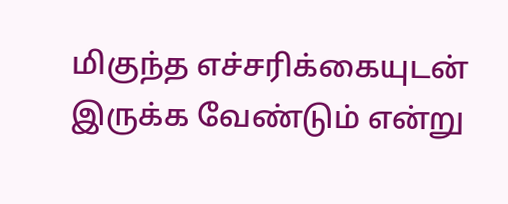மிகுந்த எச்சரிக்கையுடன் இருக்க வேண்டும் என்று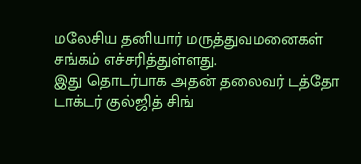மலேசிய தனியார் மருத்துவமனைகள் சங்கம் எச்சரித்துள்ளது.
இது தொடர்பாக அதன் தலைவர் டத்தோ டாக்டர் குல்ஜித் சிங்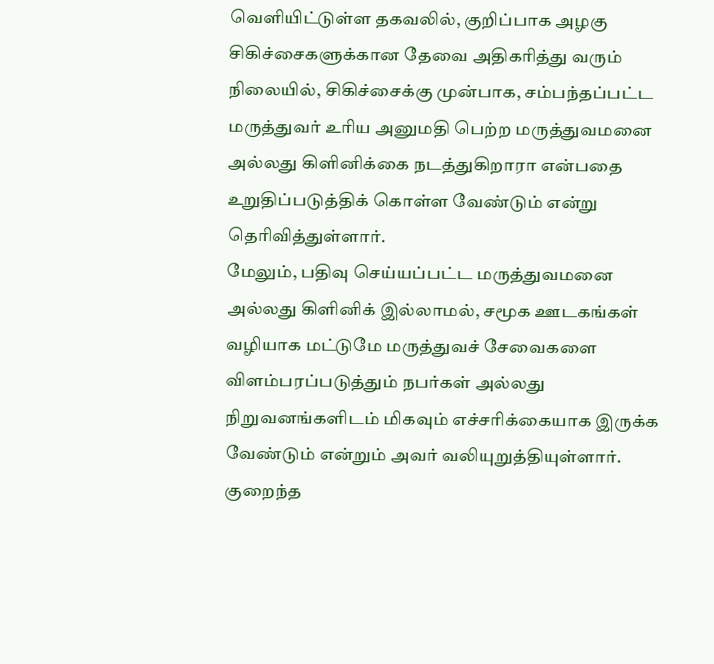வெளியிட்டுள்ள தகவலில், குறிப்பாக அழகு சிகிச்சைகளுக்கான தேவை அதிகரித்து வரும் நிலையில், சிகிச்சைக்கு முன்பாக, சம்பந்தப்பட்ட மருத்துவர் உரிய அனுமதி பெற்ற மருத்துவமனை அல்லது கிளினிக்கை நடத்துகிறாரா என்பதை உறுதிப்படுத்திக் கொள்ள வேண்டும் என்று தெரிவித்துள்ளார்.
மேலும், பதிவு செய்யப்பட்ட மருத்துவமனை அல்லது கிளினிக் இல்லாமல், சமூக ஊடகங்கள் வழியாக மட்டுமே மருத்துவச் சேவைகளை விளம்பரப்படுத்தும் நபர்கள் அல்லது நிறுவனங்களிடம் மிகவும் எச்சரிக்கையாக இருக்க வேண்டும் என்றும் அவர் வலியுறுத்தியுள்ளார்.
குறைந்த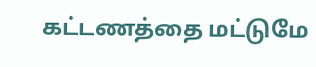கட்டணத்தை மட்டுமே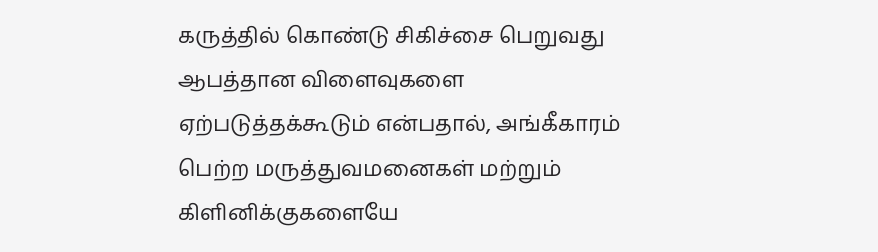கருத்தில் கொண்டு சிகிச்சை பெறுவது ஆபத்தான விளைவுகளை ஏற்படுத்தக்கூடும் என்பதால், அங்கீகாரம் பெற்ற மருத்துவமனைகள் மற்றும் கிளினிக்குகளையே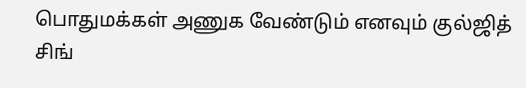பொதுமக்கள் அணுக வேண்டும் எனவும் குல்ஜித் சிங்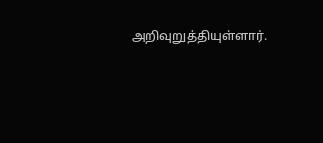அறிவுறுத்தியுள்ளார்.